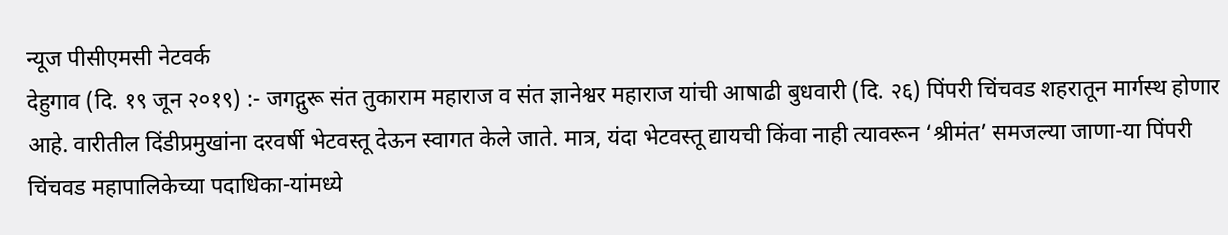न्यूज पीसीएमसी नेटवर्क
देहुगाव (दि. १९ जून २०१९) :- जगद्गुरू संत तुकाराम महाराज व संत ज्ञानेश्वर महाराज यांची आषाढी बुधवारी (दि. २६) पिंपरी चिंचवड शहरातून मार्गस्थ होणार आहे. वारीतील दिंडीप्रमुखांना दरवर्षी भेटवस्तू देऊन स्वागत केले जाते. मात्र, यंदा भेटवस्तू द्यायची किंवा नाही त्यावरून ‘श्रीमंत’ समजल्या जाणा-या पिंपरी चिंचवड महापालिकेच्या पदाधिका-यांमध्ये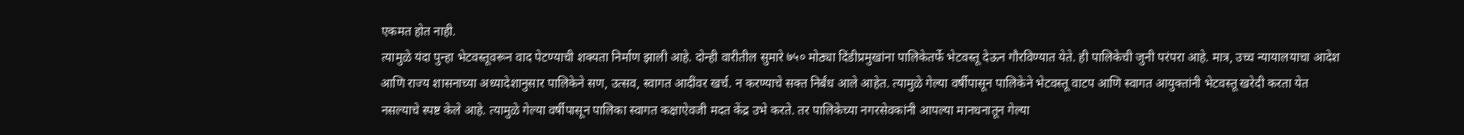एकमत होत नाही.
त्यामुळे यंदा पुन्हा भेटवस्तूवरून वाद पेटण्याची शक्यता निर्माण झाली आहे. दोन्ही वारीतील सुमारे ७५० मोठ्या दिंडीप्रमुखांना पालिकेतर्फे भेटवस्तू देऊन गौरविण्यात येते. ही पालिकेची जुनी परंपरा आहे. मात्र, उच्च न्यायालयाचा आदेश आणि राज्य शासनाच्या अध्यादेशानुसार पालिकेने सण, उत्सव, स्वागत आदींवर खर्च. न करण्याचे सक्त निर्बंध आले आहेत. त्यामुळे गेल्या वर्षीपासून पालिकेने भेटवस्तू वाटप आणि स्वागत आयुक्तांनी भेटवस्तू खरेदी करता येत नसल्याचे स्पष्ट केले आहे. त्यामुळे गेल्या वर्षीपासून पालिका स्वागत कक्षाऐवजी मदत केंद्र उभे करते. तर पालिकेच्या नगरसेवकांनी आपल्या मानधनातून गेल्या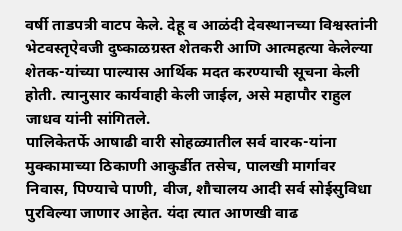वर्षी ताडपत्री वाटप केले. देहू व आळंदी देवस्थानच्या विश्वस्तांनी भेटवस्तृऐवजी दुष्काळग्रस्त शेतकरी आणि आत्महत्या केलेल्या शेतक-यांच्या पाल्यास आर्थिक मदत करण्याची सूचना केली होती. त्यानुसार कार्यवाही केली जाईल, असे महापौर राहुल जाधव यांनी सांगितले.
पालिकेतर्फे आषाढी वारी सोहळ्यातील सर्व वारक-यांना मुक्कामाच्या ठिकाणी आकुर्डीत तसेच, पालखी मार्गावर निवास, पिण्याचे पाणी, वीज, शौचालय आदी सर्व सोईसुविधा पुरविल्या जाणार आहेत. यंदा त्यात आणखी वाढ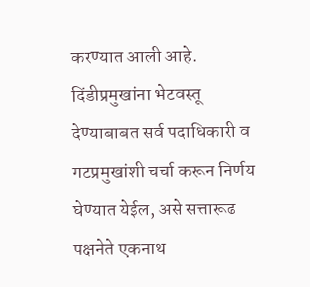करण्यात आली आहे. दिंडीप्रमुखांना भेटवस्तू देण्याबाबत सर्व पदाधिकारी व गटप्रमुखांशी चर्चा करून निर्णय घेण्यात येईल, असे सत्तारूढ पक्षनेते एकनाथ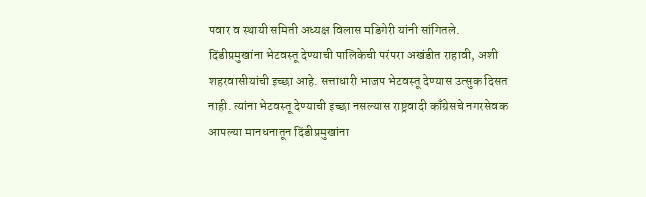पवार व स्थायी समिती अध्यक्ष विलास मडिगेरी यांनी सांगितले.
दिंडीप्रमुखांना भेटवस्तू देण्याची पालिकेची परंपरा अखंडीत राहावी, अशी शहरवासीयांची इच्छा आहे. सत्ताधारी भाजप भेटवस्तू देण्यास उत्सुक दिसत नाही. त्यांना भेटवस्तू देण्याची इच्छा नसल्यास राष्ट्रवादी काँग्रेसचे नगरसेवक आपल्या मानधनातून दिंडीप्रमुखांना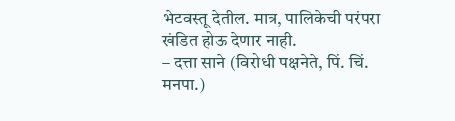भेटवस्तू देतील. मात्र, पालिकेची परंपरा खंडित होऊ देणार नाही.
– दत्ता साने (विरोधी पक्षनेते, पिं. चिं. मनपा.)